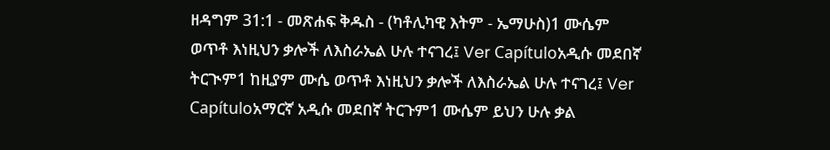ዘዳግም 31:1 - መጽሐፍ ቅዱስ - (ካቶሊካዊ እትም - ኤማሁስ)1 ሙሴም ወጥቶ እነዚህን ቃሎች ለእስራኤል ሁሉ ተናገረ፤ Ver Capítuloአዲሱ መደበኛ ትርጒም1 ከዚያም ሙሴ ወጥቶ እነዚህን ቃሎች ለእስራኤል ሁሉ ተናገረ፤ Ver Capítuloአማርኛ አዲሱ መደበኛ ትርጉም1 ሙሴም ይህን ሁሉ ቃል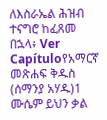ለእስራኤል ሕዝብ ተናግሮ ከፈጸመ በኋላ፥ Ver Capítuloየአማርኛ መጽሐፍ ቅዱስ (ሰማንያ አሃዱ)1 ሙሴም ይህን ቃል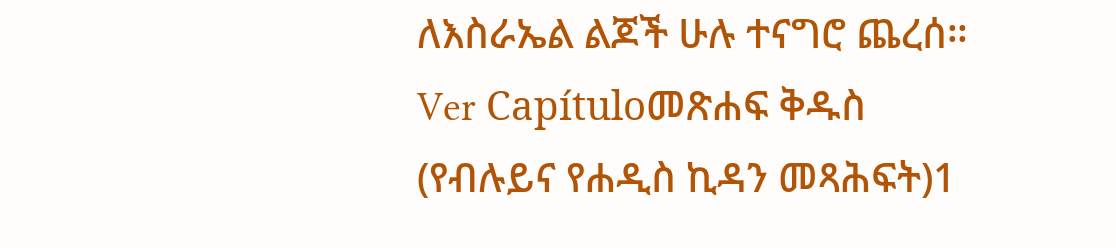ለእስራኤል ልጆች ሁሉ ተናግሮ ጨረሰ። Ver Capítuloመጽሐፍ ቅዱስ (የብሉይና የሐዲስ ኪዳን መጻሕፍት)1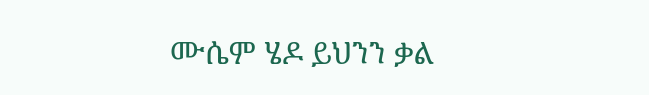ሙሴም ሄዶ ይህንን ቃል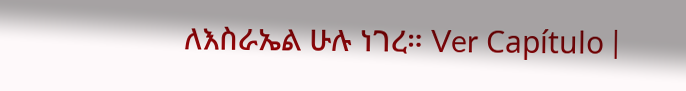ለእስራኤል ሁሉ ነገረ። Ver Capítulo |